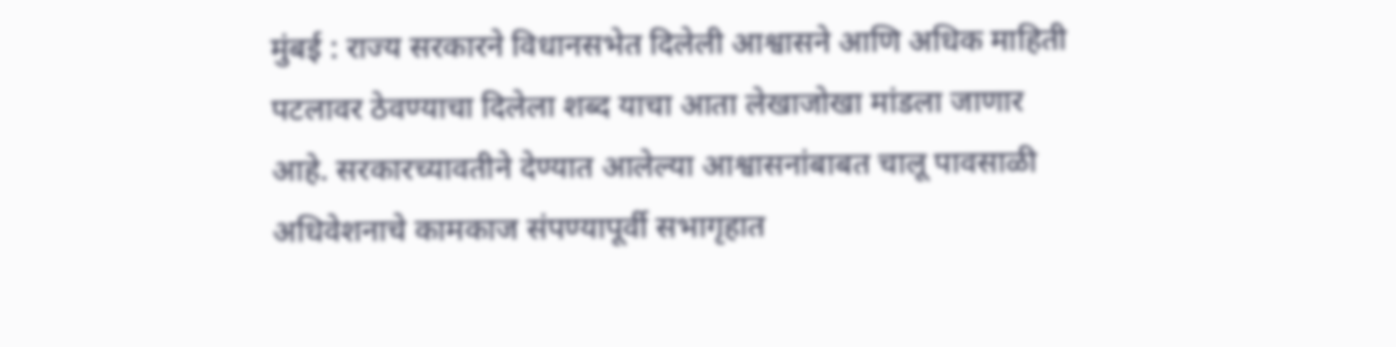मुंबई : राज्य सरकारने विधानसभेत दिलेली आश्वासने आणि अधिक माहिती पटलावर ठेवण्याचा दिलेला शब्द याचा आता लेखाजोखा मांडला जाणार आहे. सरकारच्यावतीने देण्यात आलेल्या आश्वासनांबाबत चालू पावसाळी अधिवेशनाचे कामकाज संपण्यापूर्वी सभागृहात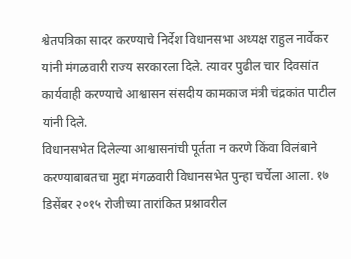श्वेतपत्रिका सादर करण्याचे निर्देश विधानसभा अध्यक्ष राहुल नार्वेकर यांनी मंगळवारी राज्य सरकारला दिले. त्यावर पुढील चार दिवसांत कार्यवाही करण्याचे आश्वासन संसदीय कामकाज मंत्री चंद्रकांत पाटील यांनी दिले.
विधानसभेत दिलेल्या आश्वासनांची पूर्तता न करणे किंवा विलंबाने करण्याबाबतचा मुद्दा मंगळवारी विधानसभेत पुन्हा चर्चेला आला. १७ डिसेंबर २०१५ रोजीच्या तारांकित प्रश्नावरील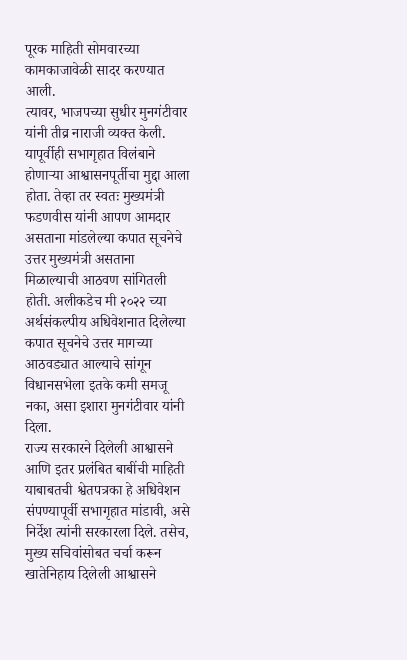पूरक माहिती सोमवारच्या कामकाजावेळी सादर करण्यात आली.
त्यावर, भाजपच्या सुधीर मुनगंटीवार यांनी तीव्र नाराजी व्यक्त केली. यापूर्वीही सभागृहात विलंबाने होणाऱ्या आश्वासनपूर्तीचा मुद्दा आला होता. तेव्हा तर स्वतः मुख्यमंत्री फडणवीस यांनी आपण आमदार असताना मांडलेल्या कपात सूचनेचे उत्तर मुख्यमंत्री असताना मिळाल्याची आठवण सांगितली होती. अलीकडेच मी २०२२ च्या अर्थसंकल्पीय अधिवेशनात दिलेल्या कपात सूचनेचे उत्तर मागच्या आठवड्यात आल्याचे सांगून विधानसभेला इतके कमी समजू नका, असा इशारा मुनगंटीवार यांनी दिला.
राज्य सरकारने दिलेली आश्वासने आणि इतर प्रलंबित बाबींची माहिती याबाबतची श्वेतपत्रका हे अधिवेशन संपण्यापूर्वी सभागृहात मांडावी, असे निर्देश त्यांनी सरकारला दिले. तसेच, मुख्य सचिवांसोबत चर्चा करून खातेनिहाय दिलेली आश्वासने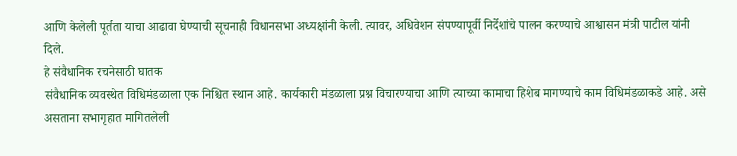आणि केलेली पूर्तता याचा आढावा घेण्याची सूचनाही विधानसभा अध्यक्षांनी केली. त्यावर, अधिवेशन संपण्यापूर्वी निर्देशांचे पालन करण्याचे आश्वासन मंत्री पाटील यांनी दिले.
हे संवैधानिक रचनेसाठी घातक
संवैधानिक व्यवस्थेत विधिमंडळाला एक निश्चित स्थान आहे. कार्यकारी मंडळाला प्रश्न विचारण्याचा आणि त्याच्या कामाचा हिशेब मागण्याचे काम विधिमंडळाकडे आहे. असे असताना सभागृहात मागितलेली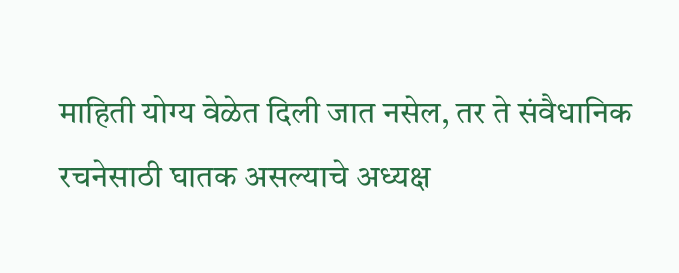माहिती योग्य वेळेत दिली जात नसेल, तर ते संवैधानिक रचनेसाठी घातक असल्याचे अध्यक्ष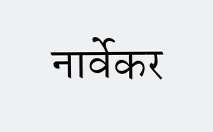नार्वेकर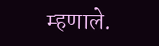म्हणाले.